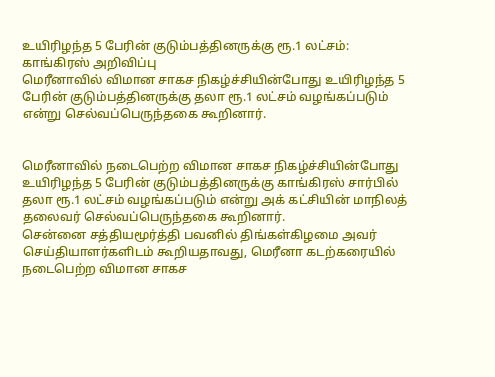உயிரிழந்த 5 பேரின் குடும்பத்தினருக்கு ரூ.1 லட்சம்: காங்கிரஸ் அறிவிப்பு
மெரீனாவில் விமான சாகச நிகழ்ச்சியின்போது உயிரிழந்த 5 பேரின் குடும்பத்தினருக்கு தலா ரூ.1 லட்சம் வழங்கப்படும் என்று செல்வப்பெருந்தகை கூறினார்.


மெரீனாவில் நடைபெற்ற விமான சாகச நிகழ்ச்சியின்போது உயிரிழந்த 5 பேரின் குடும்பத்தினருக்கு காங்கிரஸ் சார்பில் தலா ரூ.1 லட்சம் வழங்கப்படும் என்று அக் கட்சியின் மாநிலத் தலைவர் செல்வப்பெருந்தகை கூறினார்.
சென்னை சத்தியமூர்த்தி பவனில் திங்கள்கிழமை அவர் செய்தியாளர்களிடம் கூறியதாவது, மெரீனா கடற்கரையில் நடைபெற்ற விமான சாகச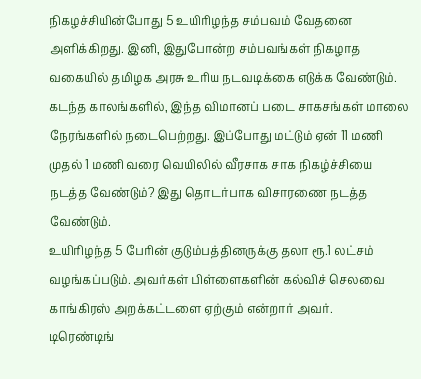நிகழச்சியின்போது 5 உயிரிழந்த சம்பவம் வேதனை அளிக்கிறது. இனி, இதுபோன்ற சம்பவங்கள் நிகழாத வகையில் தமிழக அரசு உரிய நடவடிக்கை எடுக்க வேண்டும்.
கடந்த காலங்களில், இந்த விமானப் படை சாகசங்கள் மாலை நேரங்களில் நடைபெற்றது. இப்போது மட்டும் ஏன் 11 மணி முதல் 1 மணி வரை வெயிலில் வீரசாக சாக நிகழ்ச்சியை நடத்த வேண்டும்? இது தொடர்பாக விசாரணை நடத்த வேண்டும்.
உயிரிழந்த 5 பேரின் குடும்பத்தினருக்கு தலா ரூ.1 லட்சம் வழங்கப்படும். அவர்கள் பிள்ளைகளின் கல்விச் செலவை காங்கிரஸ் அறக்கட்டளை ஏற்கும் என்றார் அவர்.
டிரெண்டிங்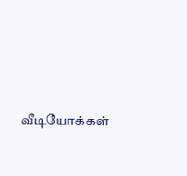வீடியோக்கள்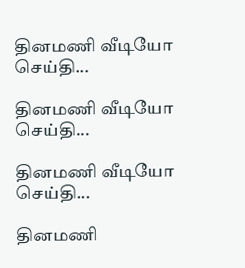தினமணி வீடியோ செய்தி...

தினமணி வீடியோ செய்தி...

தினமணி வீடியோ செய்தி...

தினமணி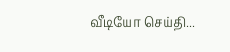வீடியோ செய்தி...